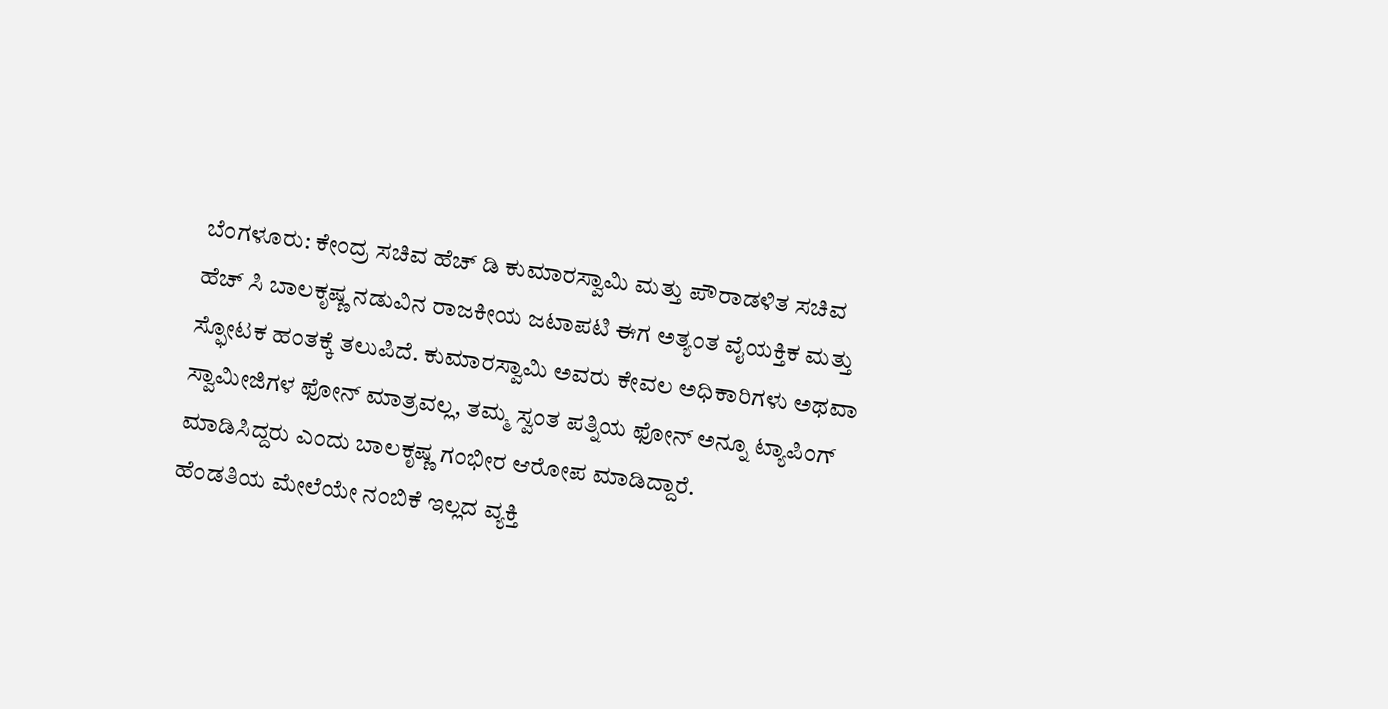ಬೆಂಗಳೂರು: ಕೇಂದ್ರ ಸಚಿವ ಹೆಚ್ ಡಿ ಕುಮಾರಸ್ವಾಮಿ ಮತ್ತು ಪೌರಾಡಳಿತ ಸಚಿವ ಹೆಚ್ ಸಿ ಬಾಲಕೃಷ್ಣ ನಡುವಿನ ರಾಜಕೀಯ ಜಟಾಪಟಿ ಈಗ ಅತ್ಯಂತ ವೈಯಕ್ತಿಕ ಮತ್ತು ಸ್ಫೋಟಕ ಹಂತಕ್ಕೆ ತಲುಪಿದೆ. ಕುಮಾರಸ್ವಾಮಿ ಅವರು ಕೇವಲ ಅಧಿಕಾರಿಗಳು ಅಥವಾ ಸ್ವಾಮೀಜಿಗಳ ಫೋನ್ ಮಾತ್ರವಲ್ಲ, ತಮ್ಮ ಸ್ವಂತ ಪತ್ನಿಯ ಫೋನ್ ಅನ್ನೂ ಟ್ಯಾಪಿಂಗ್ ಮಾಡಿಸಿದ್ದರು ಎಂದು ಬಾಲಕೃಷ್ಣ ಗಂಭೀರ ಆರೋಪ ಮಾಡಿದ್ದಾರೆ.
ಹೆಂಡತಿಯ ಮೇಲೆಯೇ ನಂಬಿಕೆ ಇಲ್ಲದ ವ್ಯಕ್ತಿ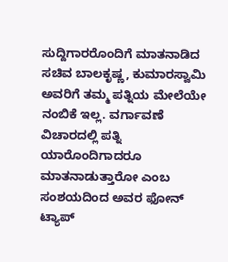ಸುದ್ದಿಗಾರರೊಂದಿಗೆ ಮಾತನಾಡಿದ ಸಚಿವ ಬಾಲಕೃಷ್ಣ, ಕುಮಾರಸ್ವಾಮಿ ಅವರಿಗೆ ತಮ್ಮ ಪತ್ನಿಯ ಮೇಲೆಯೇ ನಂಬಿಕೆ ಇಲ್ಲ. ವರ್ಗಾವಣೆ ವಿಚಾರದಲ್ಲಿ ಪತ್ನಿ ಯಾರೊಂದಿಗಾದರೂ ಮಾತನಾಡುತ್ತಾರೋ ಎಂಬ ಸಂಶಯದಿಂದ ಅವರ ಫೋನ್ ಟ್ಯಾಪ್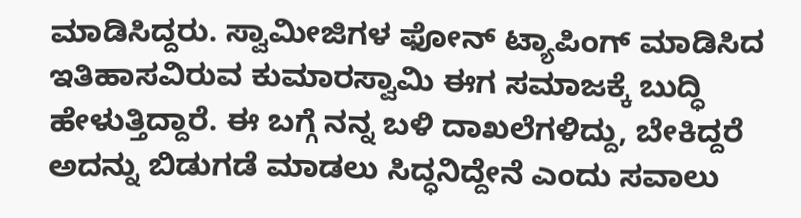ಮಾಡಿಸಿದ್ದರು. ಸ್ವಾಮೀಜಿಗಳ ಫೋನ್ ಟ್ಯಾಪಿಂಗ್ ಮಾಡಿಸಿದ ಇತಿಹಾಸವಿರುವ ಕುಮಾರಸ್ವಾಮಿ ಈಗ ಸಮಾಜಕ್ಕೆ ಬುದ್ಧಿ ಹೇಳುತ್ತಿದ್ದಾರೆ. ಈ ಬಗ್ಗೆ ನನ್ನ ಬಳಿ ದಾಖಲೆಗಳಿದ್ದು, ಬೇಕಿದ್ದರೆ ಅದನ್ನು ಬಿಡುಗಡೆ ಮಾಡಲು ಸಿದ್ಧನಿದ್ದೇನೆ ಎಂದು ಸವಾಲು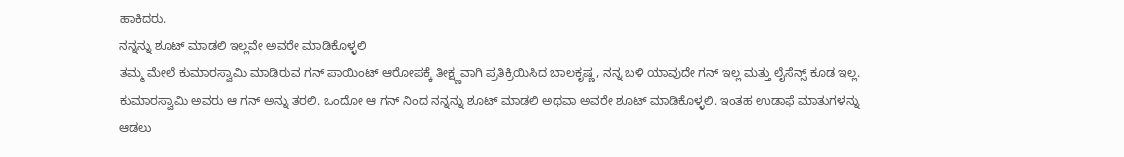ಹಾಕಿದರು.
ನನ್ನನ್ನು ಶೂಟ್ ಮಾಡಲಿ ಇಲ್ಲವೇ ಅವರೇ ಮಾಡಿಕೊಳ್ಳಲಿ
ತಮ್ಮ ಮೇಲೆ ಕುಮಾರಸ್ವಾಮಿ ಮಾಡಿರುವ ಗನ್ ಪಾಯಿಂಟ್ ಆರೋಪಕ್ಕೆ ತೀಕ್ಷ್ಣವಾಗಿ ಪ್ರತಿಕ್ರಿಯಿಸಿದ ಬಾಲಕೃಷ್ಣ, ನನ್ನ ಬಳಿ ಯಾವುದೇ ಗನ್ ಇಲ್ಲ ಮತ್ತು ಲೈಸೆನ್ಸ್ ಕೂಡ ಇಲ್ಲ. ಕುಮಾರಸ್ವಾಮಿ ಅವರು ಆ ಗನ್ ಅನ್ನು ತರಲಿ. ಒಂದೋ ಆ ಗನ್ ನಿಂದ ನನ್ನನ್ನು ಶೂಟ್ ಮಾಡಲಿ ಅಥವಾ ಅವರೇ ಶೂಟ್ ಮಾಡಿಕೊಳ್ಳಲಿ. ಇಂತಹ ಉಡಾಫೆ ಮಾತುಗಳನ್ನು ಆಡಲು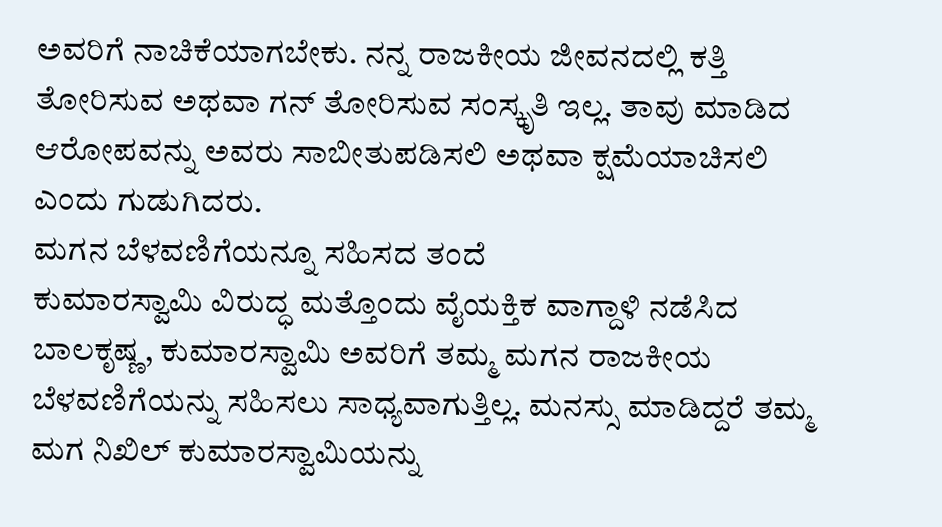ಅವರಿಗೆ ನಾಚಿಕೆಯಾಗಬೇಕು. ನನ್ನ ರಾಜಕೀಯ ಜೀವನದಲ್ಲಿ ಕತ್ತಿ ತೋರಿಸುವ ಅಥವಾ ಗನ್ ತೋರಿಸುವ ಸಂಸ್ಕೃತಿ ಇಲ್ಲ. ತಾವು ಮಾಡಿದ ಆರೋಪವನ್ನು ಅವರು ಸಾಬೀತುಪಡಿಸಲಿ ಅಥವಾ ಕ್ಷಮೆಯಾಚಿಸಲಿ ಎಂದು ಗುಡುಗಿದರು.
ಮಗನ ಬೆಳವಣಿಗೆಯನ್ನೂ ಸಹಿಸದ ತಂದೆ
ಕುಮಾರಸ್ವಾಮಿ ವಿರುದ್ಧ ಮತ್ತೊಂದು ವೈಯಕ್ತಿಕ ವಾಗ್ದಾಳಿ ನಡೆಸಿದ ಬಾಲಕೃಷ್ಣ, ಕುಮಾರಸ್ವಾಮಿ ಅವರಿಗೆ ತಮ್ಮ ಮಗನ ರಾಜಕೀಯ ಬೆಳವಣಿಗೆಯನ್ನು ಸಹಿಸಲು ಸಾಧ್ಯವಾಗುತ್ತಿಲ್ಲ. ಮನಸ್ಸು ಮಾಡಿದ್ದರೆ ತಮ್ಮ ಮಗ ನಿಖಿಲ್ ಕುಮಾರಸ್ವಾಮಿಯನ್ನು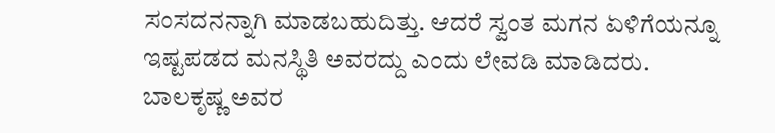ಸಂಸದನನ್ನಾಗಿ ಮಾಡಬಹುದಿತ್ತು. ಆದರೆ ಸ್ವಂತ ಮಗನ ಏಳಿಗೆಯನ್ನೂ ಇಷ್ಟಪಡದ ಮನಸ್ಥಿತಿ ಅವರದ್ದು ಎಂದು ಲೇವಡಿ ಮಾಡಿದರು. ಬಾಲಕೃಷ್ಣ ಅವರ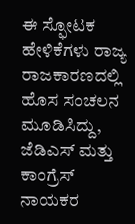ಈ ಸ್ಫೋಟಕ ಹೇಳಿಕೆಗಳು ರಾಜ್ಯ ರಾಜಕಾರಣದಲ್ಲಿ ಹೊಸ ಸಂಚಲನ ಮೂಡಿಸಿದ್ದು, ಜೆಡಿಎಸ್ ಮತ್ತು ಕಾಂಗ್ರೆಸ್ ನಾಯಕರ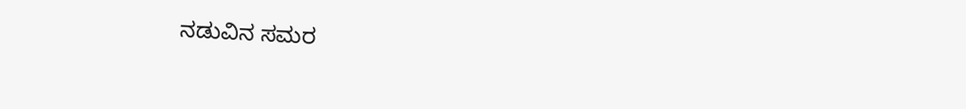ನಡುವಿನ ಸಮರ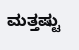ಮತ್ತಷ್ಟು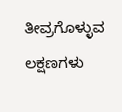ತೀವ್ರಗೊಳ್ಳುವ ಲಕ್ಷಣಗಳು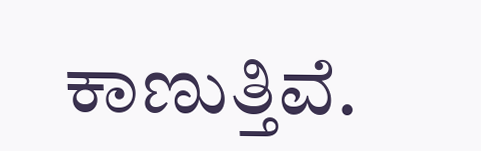ಕಾಣುತ್ತಿವೆ.